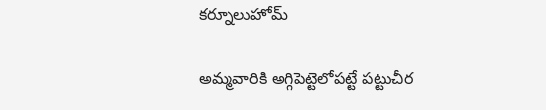కర్నూలుహోమ్

అమ్మవారికి అగ్గిపెట్టెలోపట్టే పట్టుచీర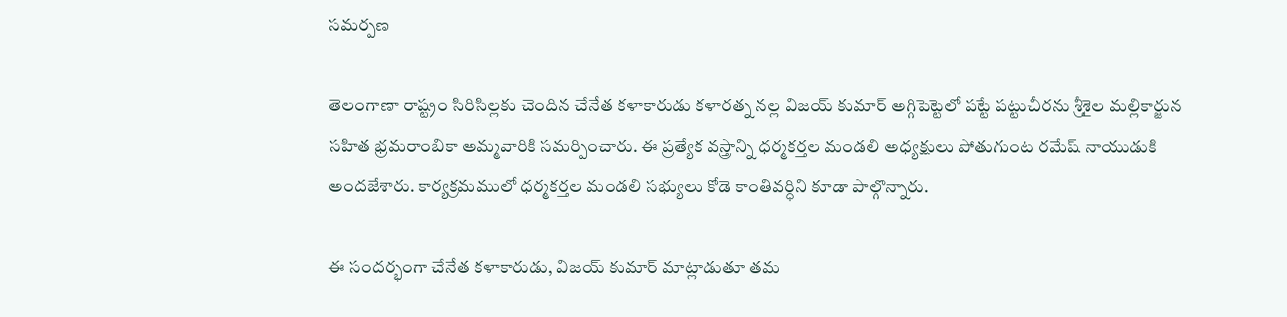సమర్పణ

తెలంగాణా రాష్ట్రం సిరిసిల్లకు చెందిన చేనేత కళాకారుడు కళారత్న నల్ల విజయ్ కుమార్ అగ్గిపెట్టెలో పట్టే పట్టుచీరను శ్రీశైల మల్లికార్జున సహిత భ్రమరాంబికా అమ్మవారికి సమర్పించారు. ఈ ప్రత్యేక వస్త్రాన్ని ధర్మకర్తల మండలి అధ్యక్షులు పోతుగుంట రమేష్ నాయుడుకి అందజేశారు. కార్యక్రమములో ధర్మకర్తల మండలి సభ్యులు కోడె కాంతివర్ధిని కూడా పాల్గొన్నారు.

ఈ సందర్భంగా చేనేత కళాకారుడు, విజయ్ కుమార్ మాట్లాడుతూ తమ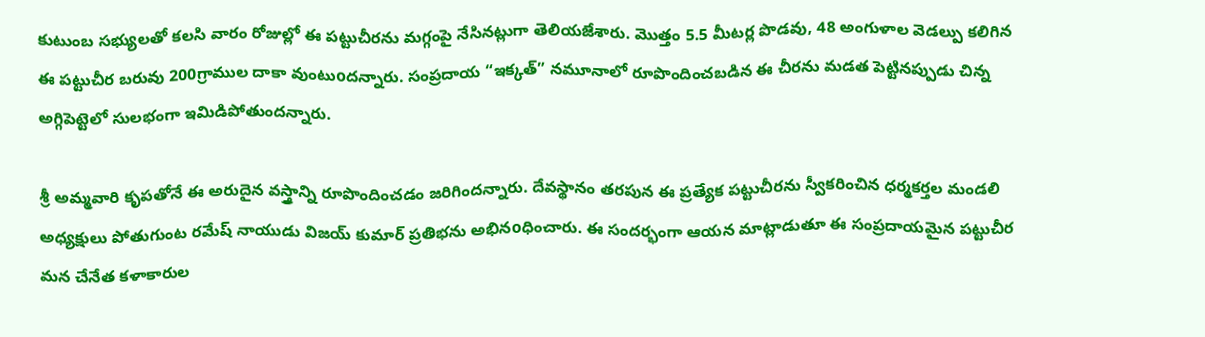కుటుంబ సభ్యులతో కలసి వారం రోజుల్లో ఈ పట్టుచీరను మగ్గంపై నేసినట్లుగా తెలియజేశారు. మొత్తం 5.5 మీటర్ల పొడవు, 48 అంగుళాల వెడల్పు కలిగిన ఈ పట్టుచీర బరువు 200గ్రాముల దాకా వుంటుoదన్నారు. సంప్రదాయ “ఇక్కత్” నమూనాలో రూపొందించబడిన ఈ చీరను మడత పెట్టినప్పుడు చిన్న అగ్గిపెట్టెలో సులభంగా ఇమిడిపోతుందన్నారు.

శ్రీ అమ్మవారి కృపతోనే ఈ అరుదైన వస్త్రాన్ని రూపొందించడం జరిగిందన్నారు. దేవస్థానం తరపున ఈ ప్రత్యేక పట్టుచీరను స్వీకరించిన ధర్మకర్తల మండలి అధ్యక్షులు పోతుగుంట రమేష్ నాయుడు విజయ్ కుమార్ ప్రతిభను అభినoధించారు. ఈ సందర్భంగా ఆయన మాట్లాడుతూ ఈ సంప్రదాయమైన పట్టుచీర మన చేనేత కళాకారుల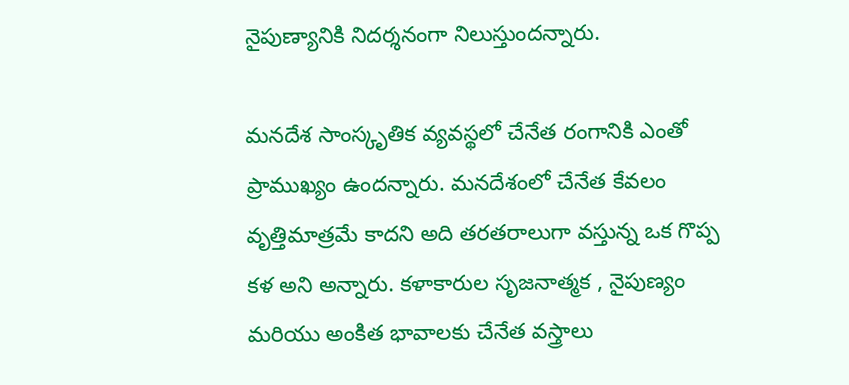నైపుణ్యానికి నిదర్శనంగా నిలుస్తుందన్నారు.

మనదేశ సాంస్కృతిక వ్యవస్థలో చేనేత రంగానికి ఎంతో ప్రాముఖ్యం ఉందన్నారు. మనదేశంలో చేనేత కేవలం వృత్తిమాత్రమే కాదని అది తరతరాలుగా వస్తున్న ఒక గొప్ప కళ అని అన్నారు. కళాకారుల సృజనాత్మక , నైపుణ్యం మరియు అంకిత భావాలకు చేనేత వస్త్రాలు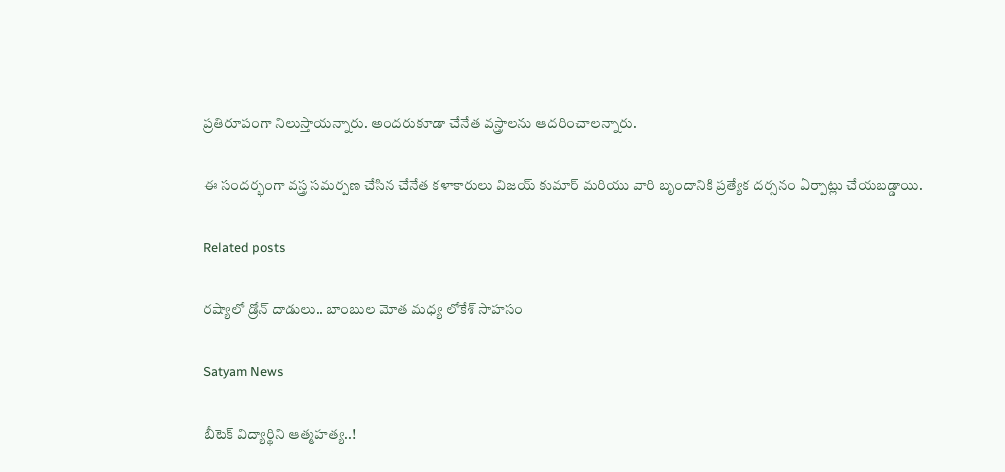ప్రతిరూపంగా నిలుస్తాయన్నారు. అందరుకూడా చేనేత వస్త్రాలను ఆదరించాలన్నారు.

ఈ సందర్భంగా వస్త్ర సమర్పణ చేసిన చేనేత కళాకారులు విజయ్ కుమార్ మరియు వారి బృందానికి ప్రత్యేక దర్సనం ఏర్పాట్లు చేయబడ్డాయి.

Related posts

రష్యాలో డ్రోన్‌ దాడులు.. బాంబుల మోత మధ్య లోకేశ్‌ సాహసం

Satyam News

బీటెక్ విద్యార్థిని ఆత్మహత్య..!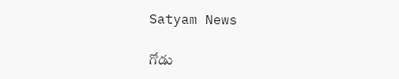Satyam News

గోడు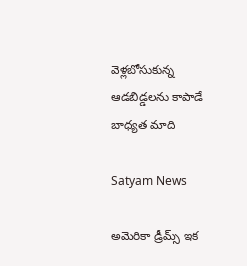వెళ్లబోసుకున్న ఆడబిడ్డలను కాపాడే బాధ్యత మాది

Satyam News

అమెరికా డ్రీమ్స్ ఇక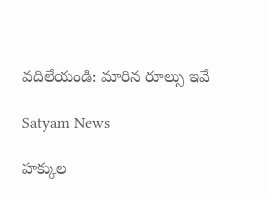వదిలేయండి: మారిన రూల్సు ఇవే

Satyam News

హక్కుల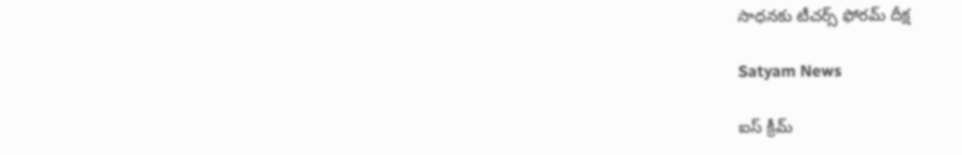సాధనకు టీచర్స్ ఫోరమ్ దీక్ష

Satyam News

ఐస్ క్రీమ్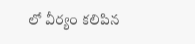లో వీర్యం కలిపిన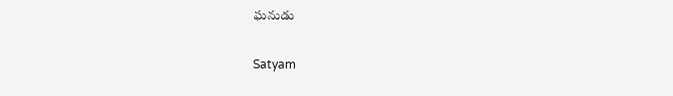ఘనుడు

Satyam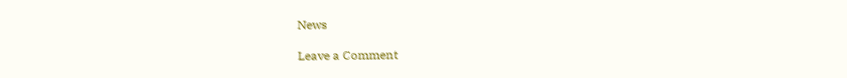News

Leave a Comment